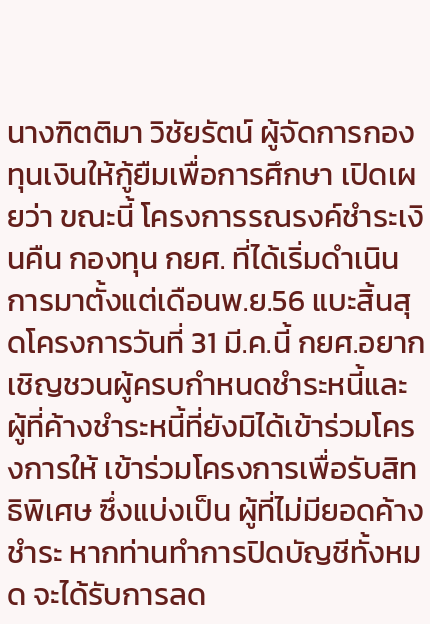นางฑิตติมา วิชัยรัตน์ ผู้จัดการกองทุนเงินให้กู้ยืมเพื่อการศึกษา เปิดเผยว่า ขณะนี้ โครงการรณรงค์ชำระเงินคืน กองทุน กยศ. ที่ได้เริ่มดำเนินการมาตั้งแต่เดือนพ.ย.56 แบะสิ้นสุดโครงการวันที่ 31 มี.ค.นี้ กยศ.อยากเชิญชวนผู้ครบกำหนดชำระหนี้และผู้ที่ค้างชำระหนี้ที่ยังมิได้เข้าร่วมโครงการให้ เข้าร่วมโครงการเพื่อรับสิทธิพิเศษ ซึ่งแบ่งเป็น ผู้ที่ไม่มียอดค้างชำระ หากท่านทำการปิดบัญชีทั้งหมด จะได้รับการลด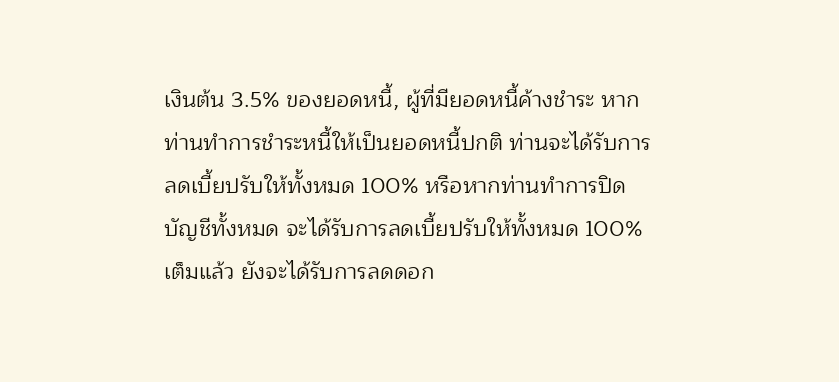เงินต้น 3.5% ของยอดหนี้, ผู้ที่มียอดหนี้ค้างชำระ หากท่านทำการชำระหนี้ให้เป็นยอดหนี้ปกติ ท่านจะได้รับการลดเบี้ยปรับให้ทั้งหมด 100% หรือหากท่านทำการปิดบัญชีทั้งหมด จะได้รับการลดเบี้ยปรับให้ทั้งหมด 100% เต็มแล้ว ยังจะได้รับการลดดอก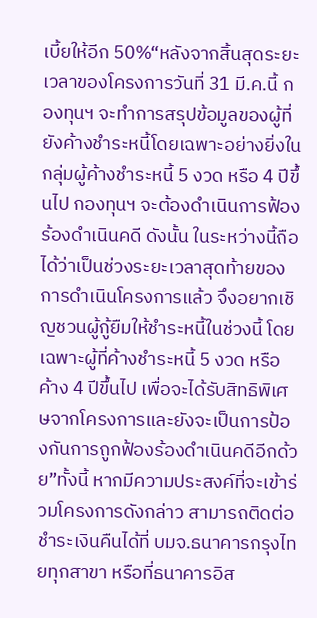เบี้ยให้อีก 50%“หลังจากสิ้นสุดระยะเวลาของโครงการวันที่ 31 มี.ค.นี้ กองทุนฯ จะทำการสรุปข้อมูลของผู้ที่ยังค้างชำระหนี้โดยเฉพาะอย่างยิ่งในกลุ่มผู้ค้างชำระหนี้ 5 งวด หรือ 4 ปีขึ้นไป กองทุนฯ จะต้องดำเนินการฟ้องร้องดำเนินคดี ดังนั้น ในระหว่างนี้ถือได้ว่าเป็นช่วงระยะเวลาสุดท้ายของการดำเนินโครงการแล้ว จึงอยากเชิญชวนผู้กู้ยืมให้ชำระหนี้ในช่วงนี้ โดยเฉพาะผู้ที่ค้างชำระหนี้ 5 งวด หรือค้าง 4 ปีขึ้นไป เพื่อจะได้รับสิทธิพิเศษจากโครงการและยังจะเป็นการป้องกันการถูกฟ้องร้องดำเนินคดีอีกด้วย”ทั้งนี้ หากมีความประสงค์ที่จะเข้าร่วมโครงการดังกล่าว สามารถติดต่อชำระเงินคืนได้ที่ บมจ.ธนาคารกรุงไทยทุกสาขา หรือที่ธนาคารอิส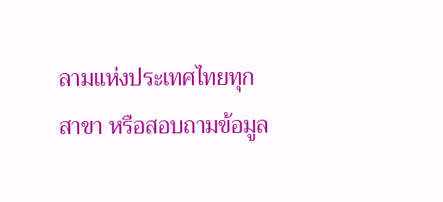ลามแห่งประเทศไทยทุกสาขา หรือสอบถามข้อมูล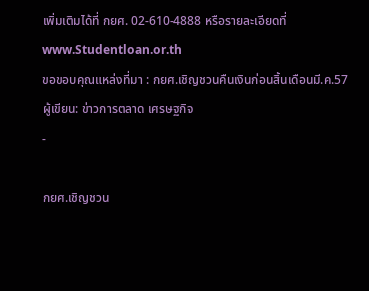เพิ่มเติมได้ที่ กยศ. 02-610-4888 หรือรายละเอียดที่ www.Studentloan.or.th
ขอขอบคุณแหล่งที่มา : กยศ.เชิญชวนคืนเงินก่อนสิ้นเดือนมี.ค.57
ผู้เขียน: ข่าวการตลาด เศรษฐกิจ
-

กยศ.เชิญชวน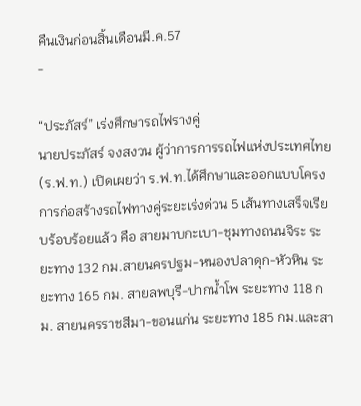คืนเงินก่อนสิ้นเดือนมี.ค.57
-

“ประภัสร์” เร่งศึกษารถไฟรางคู่
นายประภัสร์ จงสงวน ผู้ว่าการการรถไฟแห่งประเทศไทย (ร.ฟ.ท.) เปิดเผยว่า ร.ฟ.ท.ได้ศึกษาและออกแบบโครงการก่อสร้างรถไฟทางคู่ระยะเร่งด่วน 5 เส้นทางเสร็จเรียบร้อบร้อยแล้ว คือ สายมาบกะเบา-ชุมทางถนนจิระ ระยะทาง 132 กม.สายนครปฐม-หนองปลาดุก-หัวหิน ระยะทาง 165 กม. สายลพบุรี-ปากน้ำโพ ระยะทาง 118 กม. สายนครราชสีมา-ขอนแก่น ระยะทาง 185 กม.และสา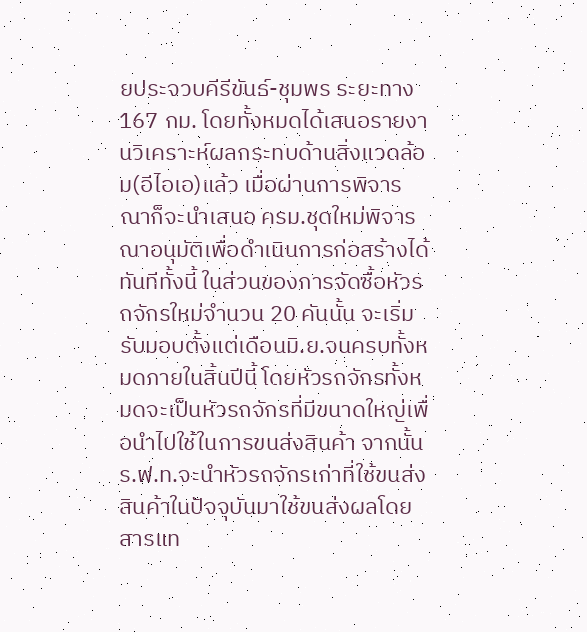ยประจวบคีรีขันธ์-ชุมพร ระยะทาง 167 กม. โดยทั้งหมดได้เสนอรายงานวิเคราะห์ผลกระทบด้านสิ่งแวดล้อม(อีไอเอ)แล้ว เมื่อผ่านการพิจารณาก็จะนำเสนอ ครม.ชุดใหม่พิจารณาอนุมัติเพื่อดำเนินการก่อสร้างได้ทันทีทั้งนี้ ในส่วนของการจัดซื้อหัวรถจักรใหม่จำนวน 20 คันนั้น จะเริ่มรับมอบตั้งแต่เดือนมิ.ย.จนครบทั้งหมดภายในสิ้นปีนี้ โดยหัวรถจักรทั้งหมดจะเป็นหัวรถจักรที่มีขนาดใหญ่เพื่อนำไปใช้ในการขนส่งสินค้า จากนั้น ร.ฟ.ท.จะนำหัวรถจักรเก่าที่ใช้ขนส่งสินค้าในปัจจุบันมาใช้ขนส่งผลโดยสารแท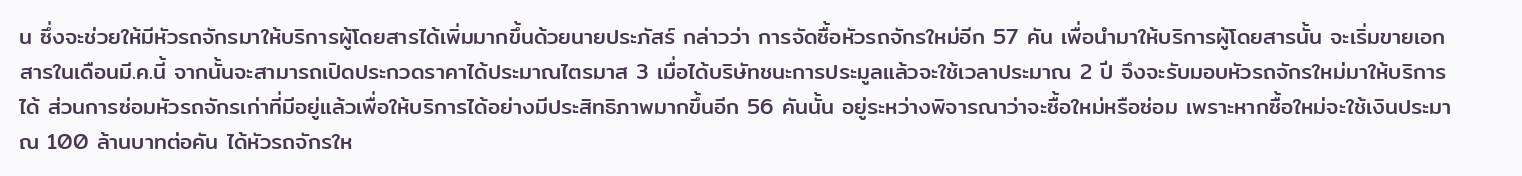น ซึ่งจะช่วยให้มีหัวรถจักรมาให้บริการผู้โดยสารได้เพิ่มมากขึ้นด้วยนายประภัสร์ กล่าวว่า การจัดซื้อหัวรถจักรใหม่อีก 57 คัน เพื่อนำมาให้บริการผู้โดยสารนั้น จะเริ่มขายเอกสารในเดือนมี.ค.นี้ จากนั้นจะสามารถเปิดประกวดราคาได้ประมาณไตรมาส 3 เมื่อได้บริษัทชนะการประมูลแล้วจะใช้เวลาประมาณ 2 ปี จึงจะรับมอบหัวรถจักรใหม่มาให้บริการได้ ส่วนการซ่อมหัวรถจักรเก่าที่มีอยู่แล้วเพื่อให้บริการได้อย่างมีประสิทธิภาพมากขึ้นอีก 56 คันนั้น อยู่ระหว่างพิจารณาว่าจะซื้อใหม่หรือซ่อม เพราะหากซื้อใหม่จะใช้เงินประมาณ 100 ล้านบาทต่อคัน ได้หัวรถจักรให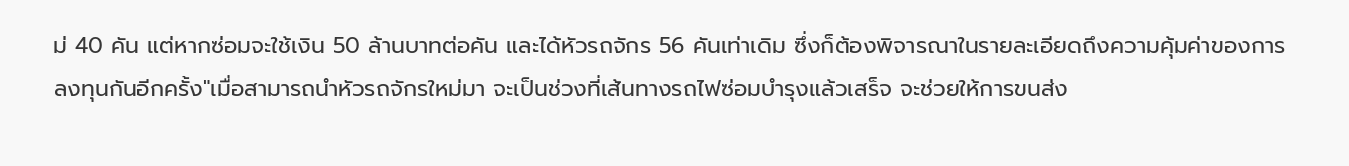ม่ 40 คัน แต่หากซ่อมจะใช้เงิน 50 ล้านบาทต่อคัน และได้หัวรถจักร 56 คันเท่าเดิม ซึ่งก็ต้องพิจารณาในรายละเอียดถึงความคุ้มค่าของการลงทุนกันอีกครั้ง"เมื่อสามารถนำหัวรถจักรใหม่มา จะเป็นช่วงที่เส้นทางรถไฟซ่อมบำรุงแล้วเสร็จ จะช่วยให้การขนส่ง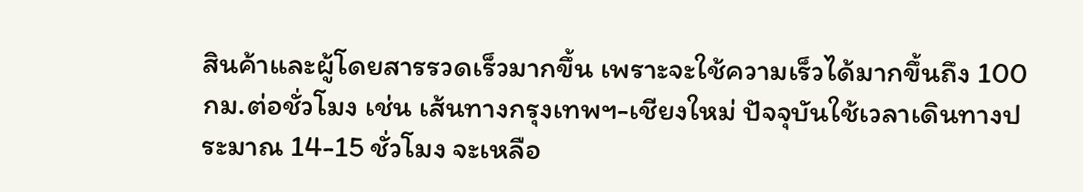สินค้าและผู้โดยสารรวดเร็วมากขึ้น เพราะจะใช้ความเร็วได้มากขึ้นถึง 100 กม.ต่อชั่วโมง เช่น เส้นทางกรุงเทพฯ-เชียงใหม่ ปัจจุบันใช้เวลาเดินทางประมาณ 14-15 ชั่วโมง จะเหลือ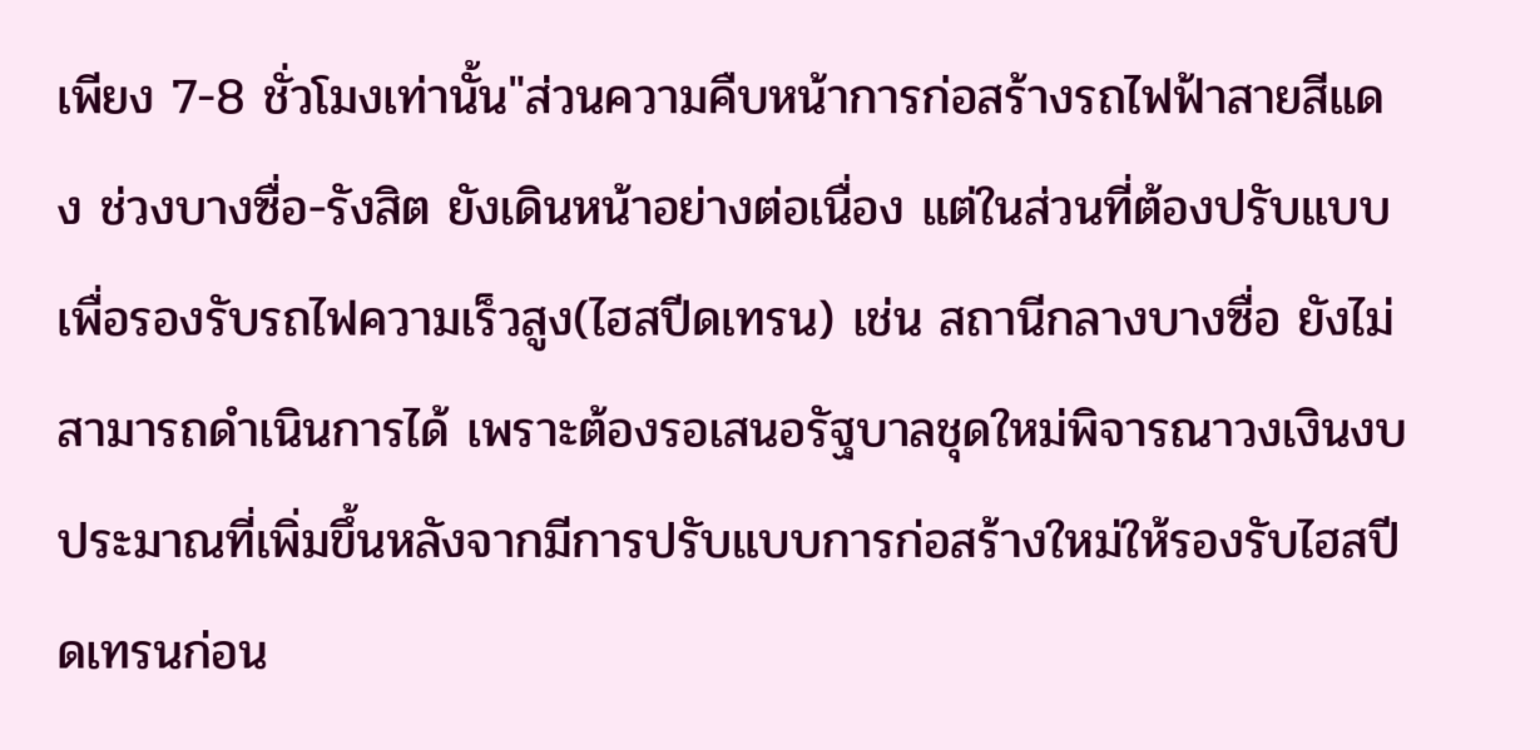เพียง 7-8 ชั่วโมงเท่านั้น"ส่วนความคืบหน้าการก่อสร้างรถไฟฟ้าสายสีแดง ช่วงบางซื่อ-รังสิต ยังเดินหน้าอย่างต่อเนื่อง แต่ในส่วนที่ต้องปรับแบบเพื่อรองรับรถไฟความเร็วสูง(ไฮสปีดเทรน) เช่น สถานีกลางบางซื่อ ยังไม่สามารถดำเนินการได้ เพราะต้องรอเสนอรัฐบาลชุดใหม่พิจารณาวงเงินงบประมาณที่เพิ่มขึ้นหลังจากมีการปรับแบบการก่อสร้างใหม่ให้รองรับไฮสปีดเทรนก่อน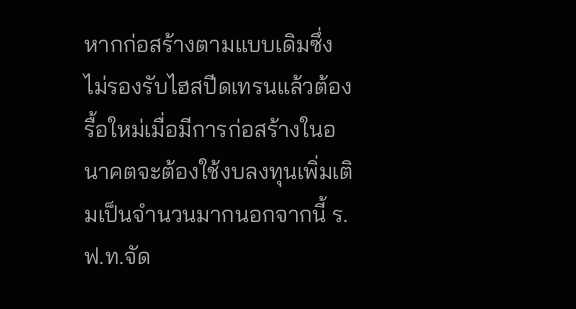หากก่อสร้างตามแบบเดิมซึ่งไม่รองรับไฮสปีดเทรนแล้วต้องรื้อใหม่เมื่อมีการก่อสร้างในอนาคตจะต้องใช้งบลงทุนเพิ่มเติมเป็นจำนวนมากนอกจากนี้ ร.ฟ.ท.จัด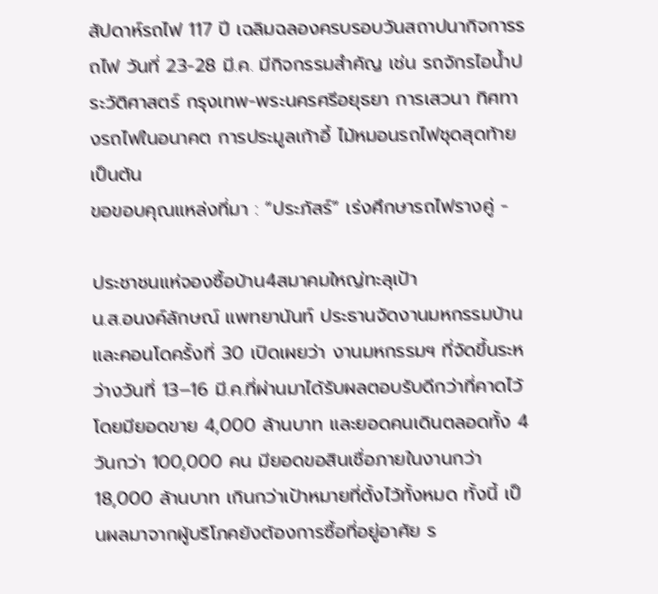สัปดาห์รถไฟ 117 ปี เฉลิมฉลองครบรอบวันสถาปนากิจการรถไฟ วันที่ 23-28 มี.ค. มีกิจกรรมสำคัญ เช่น รถจักรไอน้ำประวัติศาสตร์ กรุงเทพ-พระนครศรีอยุธยา การเสวนา ทิศทางรถไฟในอนาคต การประมูลเก้าอี้ ไม้หมอนรถไฟชุดสุดท้าย เป็นต้น
ขอขอบคุณแหล่งที่มา : “ประภัสร์” เร่งศึกษารถไฟรางคู่ -

ประชาชนแห่จองซื้อบ้าน4สมาคมใหญ่ทะลุเป้า
น.ส.อนงค์ลักษณ์ แพทยานันท์ ประธานจัดงานมหกรรมบ้านและคอนโดครั้งที่ 30 เปิดเผยว่า งานมหกรรมฯ ที่จัดขึ้นระหว่างวันที่ 13–16 มี.ค.ที่ผ่านมาได้รับผลตอบรับดีกว่าที่คาดไว้ โดยมียอดขาย 4,000 ล้านบาท และยอดคนเดินตลอดทั้ง 4 วันกว่า 100,000 คน มียอดขอสินเชื่อภายในงานกว่า 18,000 ล้านบาท เกินกว่าเป้าหมายที่ตั้งไว้ทั้งหมด ทั้งนี้ เป็นผลมาจากผู้บริโภคยังต้องการซื้อที่อยู่อาศัย ร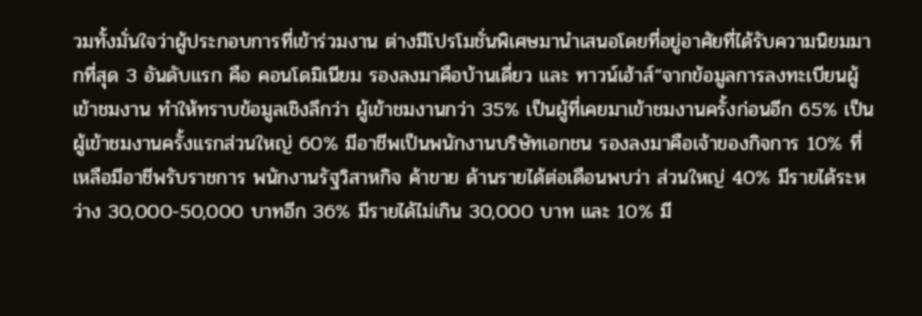วมทั้งมั่นใจว่าผู้ประกอบการที่เข้าร่วมงาน ต่างมีโปรโมชั่นพิเศษมานำเสนอโดยที่อยู่อาศัยที่ได้รับความนิยมมากที่สุด 3 อันดับแรก คือ คอนโดมิเนียม รองลงมาคือบ้านเดี่ยว และ ทาวน์เฮ้าส์“จากข้อมูลการลงทะเบียนผู้เข้าชมงาน ทำให้ทราบข้อมูลเชิงลึกว่า ผู้เข้าชมงานกว่า 35% เป็นผู้ที่เคยมาเข้าชมงานครั้งก่อนอีก 65% เป็นผู้เข้าชมงานครั้งแรกส่วนใหญ่ 60% มีอาชีพเป็นพนักงานบริษัทเอกชน รองลงมาคือเจ้าของกิจการ 10% ที่เหลือมีอาชีพรับราชการ พนักงานรัฐวิสาหกิจ ค้าขาย ด้านรายได้ต่อเดือนพบว่า ส่วนใหญ่ 40% มีรายได้ระหว่าง 30,000-50,000 บาทอีก 36% มีรายได้ไม่เกิน 30,000 บาท และ 10% มี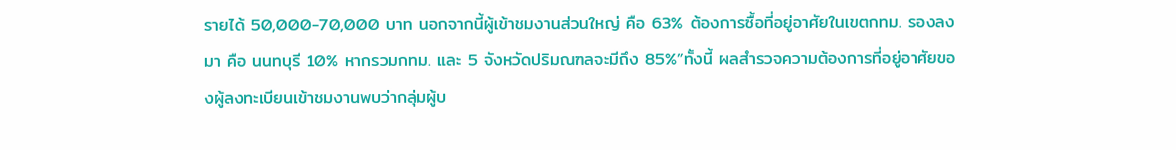รายได้ 50,000-70,000 บาท นอกจากนี้ผู้เข้าชมงานส่วนใหญ่ คือ 63% ต้องการซื้อที่อยู่อาศัยในเขตกทม. รองลงมา คือ นนทบุรี 10% หากรวมกทม. และ 5 จังหวัดปริมณฑลจะมีถึง 85%”ทั้งนี้ ผลสำรวจความต้องการที่อยู่อาศัยของผู้ลงทะเบียนเข้าชมงานพบว่ากลุ่มผู้บ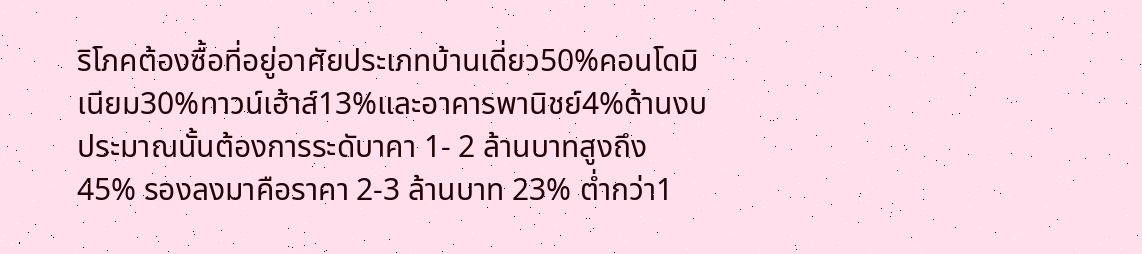ริโภคต้องซื้อที่อยู่อาศัยประเภทบ้านเดี่ยว50%คอนโดมิเนียม30%ทาวน์เฮ้าส์13%และอาคารพานิชย์4%ด้านงบประมาณนั้นต้องการระดับาคา 1- 2 ล้านบาทสูงถึง 45% รองลงมาคือราคา 2-3 ล้านบาท 23% ต่ำกว่า1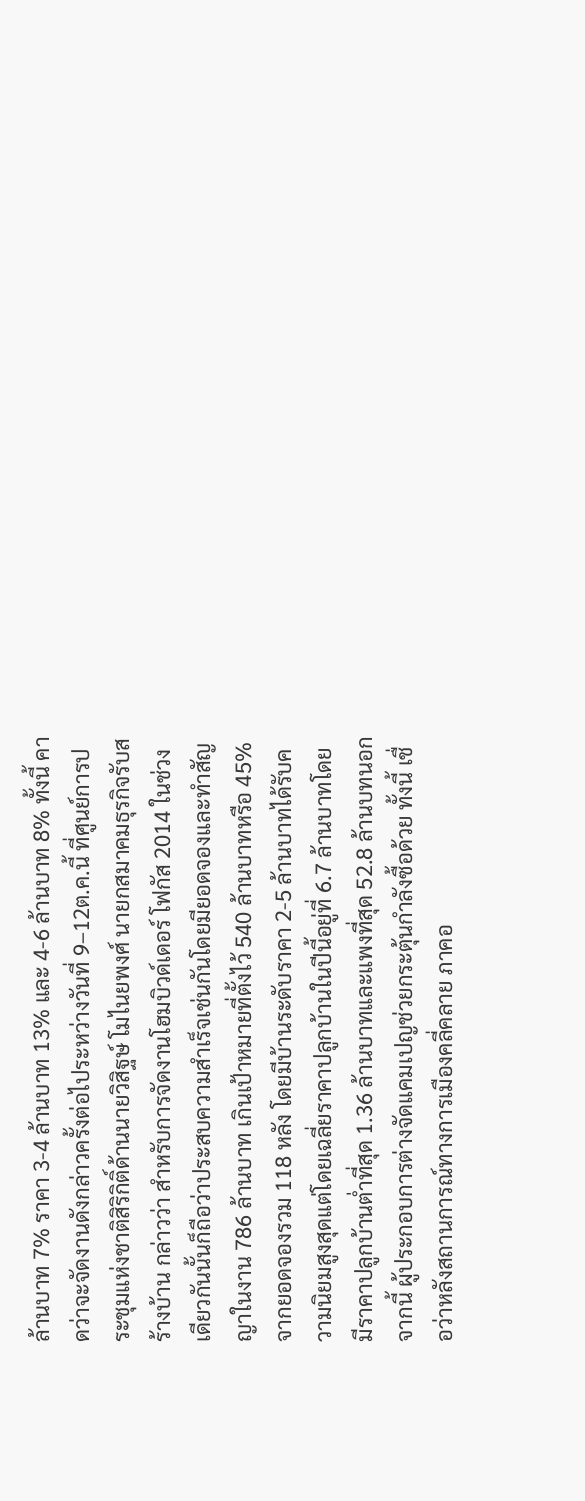ล้านบาท 7% ราคา 3-4 ล้านบาท 13% และ 4-6 ล้านบาท 8% ทั้งนี้ คาดว่าจะจัดงานดังกล่าวครั้งต่อไประหว่างวันที่ 9–12ต.ค.นี้ ที่ศูนย์การประชุมแห่งชาติสิริกิติ์ด้านนายวิสิฐษ์ โมไนยพงศ์ นายกสมาคมธุรกิจรับสร้างบ้าน กล่าวว่า สำหรับการจัดงานโฮมบิวด์เดอร์ โฟกัส 2014 ในช่วงเดียวกันนั้นก็ถือว่าประสบความสำเร็จเช่นกันโดยมียอดจองและทำสัญญาในงาน 786 ล้านบาท เกินเป้าหมายที่ตั้งไว้ 540 ล้านบาทหรือ 45% จากยอดจองรวม 118 หลัง โดยมีบ้านระดับราคา 2-5 ล้านบาทได้รับความนิยมสูงสุดแต่โดยเฉลี่ยราคาปลูกบ้านในปีนี้อยู่ที่ 6.7 ล้านบาทโดยมีราคาปลูกบ้านต่ำที่สุด 1.36 ล้านบาทและแพงที่สุด 52.8 ล้านบทนอกจากนี้ ผู้ประกอบการต่างจัดแคมเปญช่วยกระตุ้นกำลังซื้อด้วย ทั้งนี้ เชื่อว่าหลังสถานการณ์ทางการเมืองคลี่คลาย ภาคอ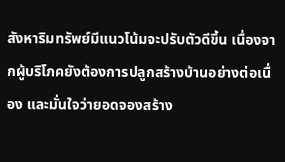สังหาริมทรัพย์มีแนวโน้มจะปรับตัวดีขึ้น เนื่องจากผู้บริโภคยังต้องการปลูกสร้างบ้านอย่างต่อเนื่อง และมั่นใจว่ายอดจองสร้าง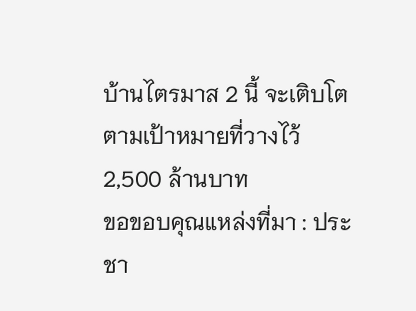บ้านไตรมาส 2 นี้ จะเติบโตตามเป้าหมายที่วางไว้ 2,500 ล้านบาท
ขอขอบคุณแหล่งที่มา : ประชา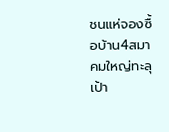ชนแห่จองซื้อบ้าน4สมาคมใหญ่ทะลุเป้า